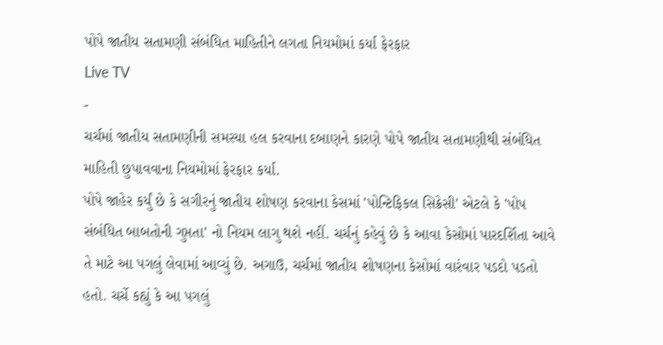પોપે જાતીય સતામણી સંબંધિત માહિતીને લગતા નિયમોમાં કર્યા ફેરફાર
Live TV
-
ચર્ચમાં જાતીય સતામણીની સમસ્યા હલ કરવાના દબાણને કારણે પોપે જાતીય સતામણીથી સંબંધિત માહિતી છુપાવવાના નિયમોમાં ફેરફાર કર્યા.
પોપે જાહેર કર્યું છે કે સગીરનું જાતીય શોષણ કરવાના કેસમાં 'પોન્ટિફિકલ સિક્રેસી' એટલે કે 'પોપ સંબંધિત બાબતોની ગુપ્તતા' નો નિયમ લાગુ થશે નહીં. ચર્ચનું કહેવું છે કે આવા કેસોમાં પારદર્શિતા આવે તે માટે આ પગલું લેવામાં આવ્યું છે. અગાઉ, ચર્ચમાં જાતીય શોષણના કેસોમાં વારંવાર પડદો પડતો હતો. ચર્ચે કહ્યું કે આ પગલું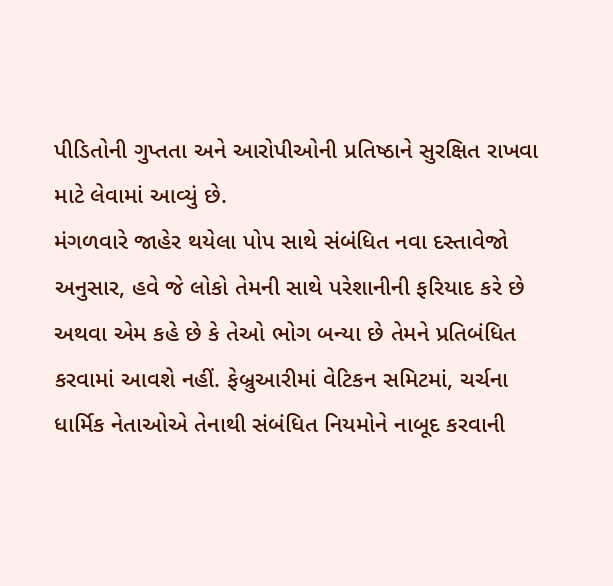પીડિતોની ગુપ્તતા અને આરોપીઓની પ્રતિષ્ઠાને સુરક્ષિત રાખવા માટે લેવામાં આવ્યું છે.
મંગળવારે જાહેર થયેલા પોપ સાથે સંબંધિત નવા દસ્તાવેજો અનુસાર, હવે જે લોકો તેમની સાથે પરેશાનીની ફરિયાદ કરે છે અથવા એમ કહે છે કે તેઓ ભોગ બન્યા છે તેમને પ્રતિબંધિત કરવામાં આવશે નહીં. ફેબ્રુઆરીમાં વેટિકન સમિટમાં, ચર્ચના ધાર્મિક નેતાઓએ તેનાથી સંબંધિત નિયમોને નાબૂદ કરવાની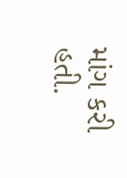માંગ કરી હતી.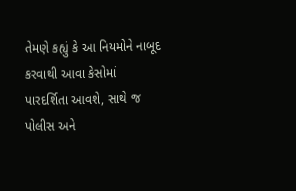તેમણે કહ્યું કે આ નિયમોને નાબૂદ કરવાથી આવા કેસોમાં પારદર્શિતા આવશે, સાથે જ પોલીસ અને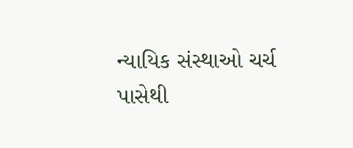ન્યાયિક સંસ્થાઓ ચર્ચ પાસેથી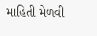માહિતી મેળવી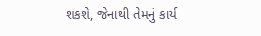શકશે, જેનાથી તેમનું કાર્ય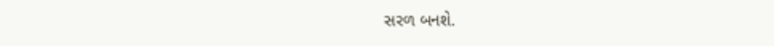સરળ બનશે.